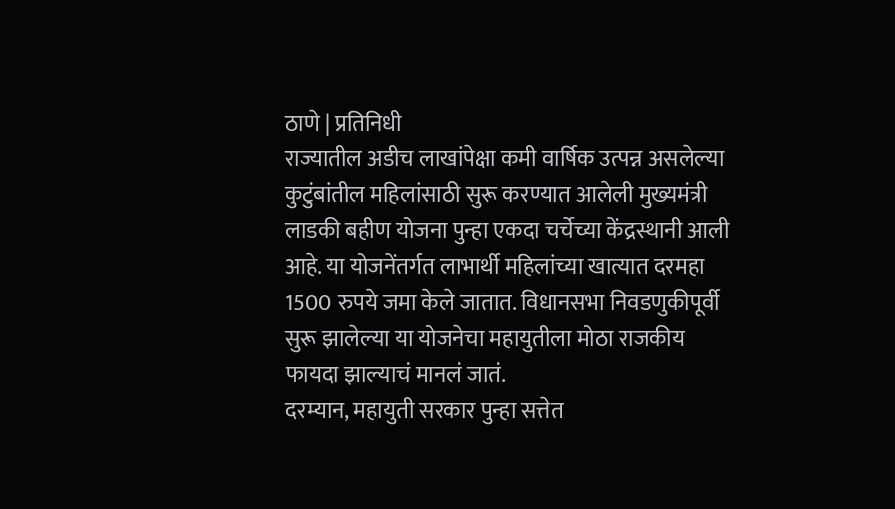ठाणे | प्रतिनिधी
राज्यातील अडीच लाखांपेक्षा कमी वार्षिक उत्पन्न असलेल्या कुटुंबांतील महिलांसाठी सुरू करण्यात आलेली मुख्यमंत्री लाडकी बहीण योजना पुन्हा एकदा चर्चेच्या केंद्रस्थानी आली आहे. या योजनेंतर्गत लाभार्थी महिलांच्या खात्यात दरमहा 1500 रुपये जमा केले जातात. विधानसभा निवडणुकीपूर्वी सुरू झालेल्या या योजनेचा महायुतीला मोठा राजकीय फायदा झाल्याचं मानलं जातं.
दरम्यान, महायुती सरकार पुन्हा सत्तेत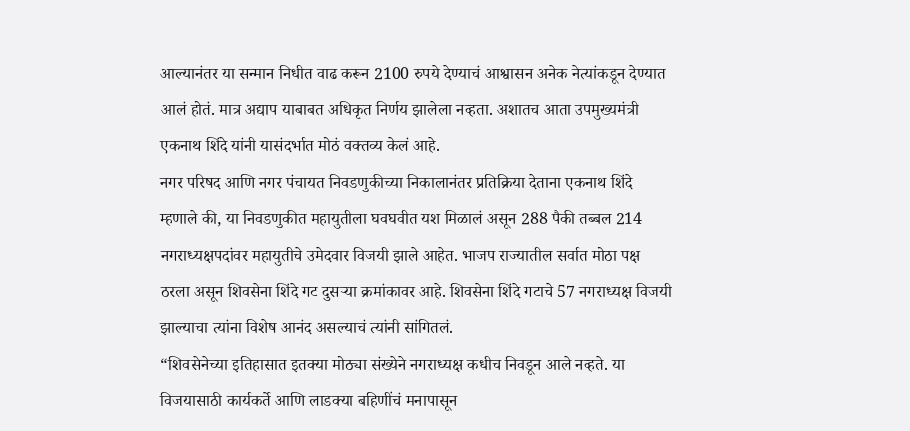आल्यानंतर या सन्मान निधीत वाढ करून 2100 रुपये देण्याचं आश्वासन अनेक नेत्यांकडून देण्यात आलं होतं. मात्र अद्याप याबाबत अधिकृत निर्णय झालेला नव्हता. अशातच आता उपमुख्यमंत्री एकनाथ शिंदे यांनी यासंदर्भात मोठं वक्तव्य केलं आहे.
नगर परिषद आणि नगर पंचायत निवडणुकीच्या निकालानंतर प्रतिक्रिया देताना एकनाथ शिंदे म्हणाले की, या निवडणुकीत महायुतीला घवघवीत यश मिळालं असून 288 पैकी तब्बल 214 नगराध्यक्षपदांवर महायुतीचे उमेदवार विजयी झाले आहेत. भाजप राज्यातील सर्वात मोठा पक्ष ठरला असून शिवसेना शिंदे गट दुसऱ्या क्रमांकावर आहे. शिवसेना शिंदे गटाचे 57 नगराध्यक्ष विजयी झाल्याचा त्यांना विशेष आनंद असल्याचं त्यांनी सांगितलं.
“शिवसेनेच्या इतिहासात इतक्या मोठ्या संख्येने नगराध्यक्ष कधीच निवडून आले नव्हते. या विजयासाठी कार्यकर्ते आणि लाडक्या बहिणींचं मनापासून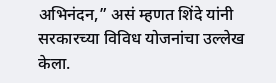अभिनंदन,” असं म्हणत शिंदे यांनी सरकारच्या विविध योजनांचा उल्लेख केला.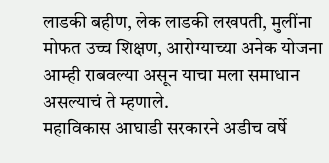लाडकी बहीण, लेक लाडकी लखपती, मुलींना मोफत उच्च शिक्षण, आरोग्याच्या अनेक योजना आम्ही राबवल्या असून याचा मला समाधान असल्याचं ते म्हणाले.
महाविकास आघाडी सरकारने अडीच वर्षे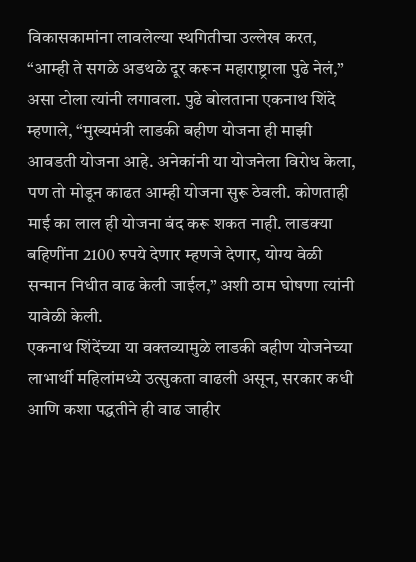विकासकामांना लावलेल्या स्थगितीचा उल्लेख करत, “आम्ही ते सगळे अडथळे दूर करून महाराष्ट्राला पुढे नेलं,” असा टोला त्यांनी लगावला. पुढे बोलताना एकनाथ शिंदे म्हणाले, “मुख्यमंत्री लाडकी बहीण योजना ही माझी आवडती योजना आहे. अनेकांनी या योजनेला विरोध केला, पण तो मोडून काढत आम्ही योजना सुरू ठेवली. कोणताही माई का लाल ही योजना बंद करू शकत नाही. लाडक्या बहिणींना 2100 रुपये देणार म्हणजे देणार, योग्य वेळी सन्मान निधीत वाढ केली जाईल,” अशी ठाम घोषणा त्यांनी यावेळी केली.
एकनाथ शिंदेंच्या या वक्तव्यामुळे लाडकी बहीण योजनेच्या लाभार्थी महिलांमध्ये उत्सुकता वाढली असून, सरकार कधी आणि कशा पद्धतीने ही वाढ जाहीर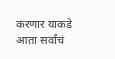करणार याकडे आता सर्वांचं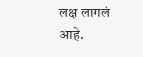लक्ष लागलं आहे.